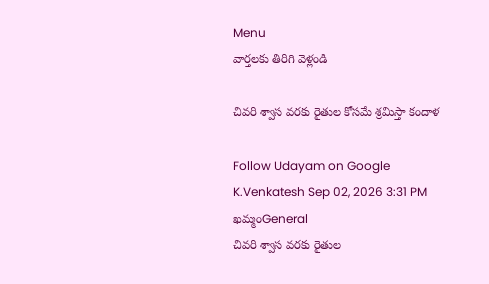Menu
వార్తలకు తిరిగి వెళ్లండి

చివరి శ్వాస వరకు రైతుల కోసమే శ్రమిస్తా కందాళ

Follow Udayam on Google
K.Venkatesh Sep 02, 2026 3:31 PM ఖమ్మంGeneral
చివరి శ్వాస వరకు రైతుల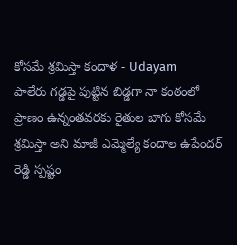కోసమే శ్రమిస్తా కందాళ - Udayam
పాలేరు గడ్డపై పుట్టిన బిడ్డగా నా కంఠంలో ప్రాణం ఉన్నంతవరకు రైతుల బాగు కోసమే శ్రమిస్తా అని మాజీ ఎమ్మెల్యే కందాల ఉపేందర్ రెడ్డి స్పష్టం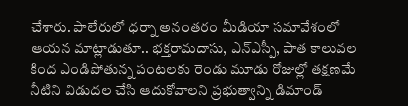చేశారు. పాలేరులో ధర్నా అనంతరం మీడియా సమావేశంలో ఆయన మాట్లాడుతూ.. భక్తరామదాసు, ఎన్ఎస్పీ, పాత కాలువల కింద ఎండిపోతున్న పంటలకు రెండు మూడు రోజుల్లో తక్షణమే నీటిని విడుదల చేసి ఆదుకోవాలని ప్రభుత్వాన్ని డిమాండ్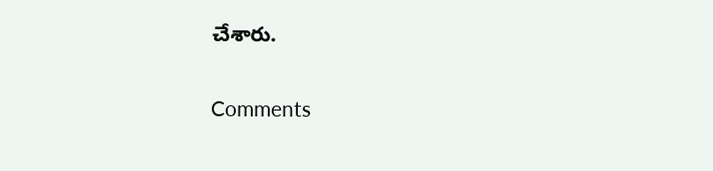చేశారు.

Comments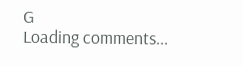G
Loading comments...